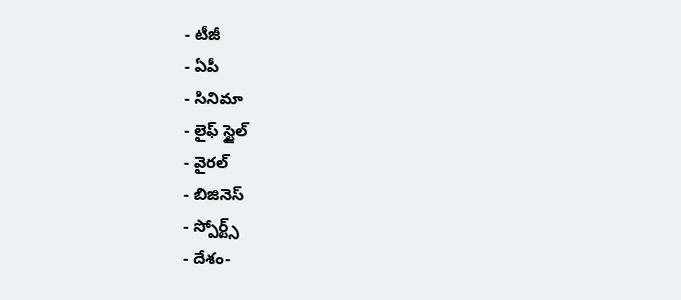- టీజీ
- ఏపీ
- సినిమా
- లైఫ్ స్టైల్
- వైరల్
- బిజినెస్
- స్పోర్ట్స్
- దేశం-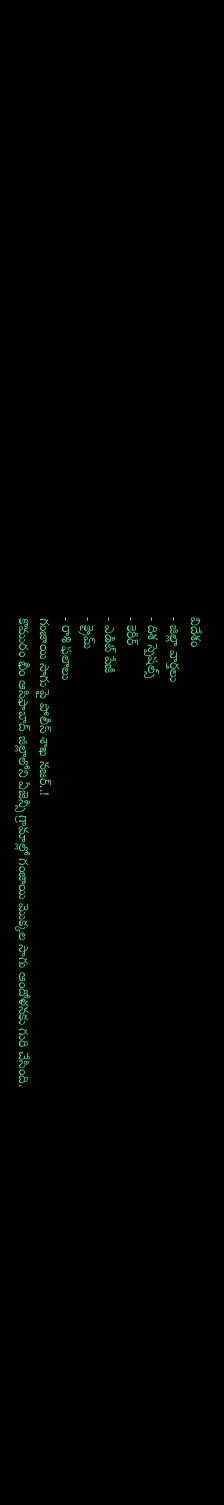విదేశం
- జిల్లా వార్తలు
- దిశ స్పెషల్స్
- కెరీర్
- ఎడిట్ పేజీ
- క్రైమ్
- రాశి ఫలాలు
గంజాయి సాగు పై పోలీస్ శాఖ నజర్..!
కొమురం భీం ఆసిఫాబాద్ జిల్లాలోని ఏజెన్సీ గ్రామాల్లో గంజాయి మొక్కల సాగు ఆందోళనకు గురి చేసింది.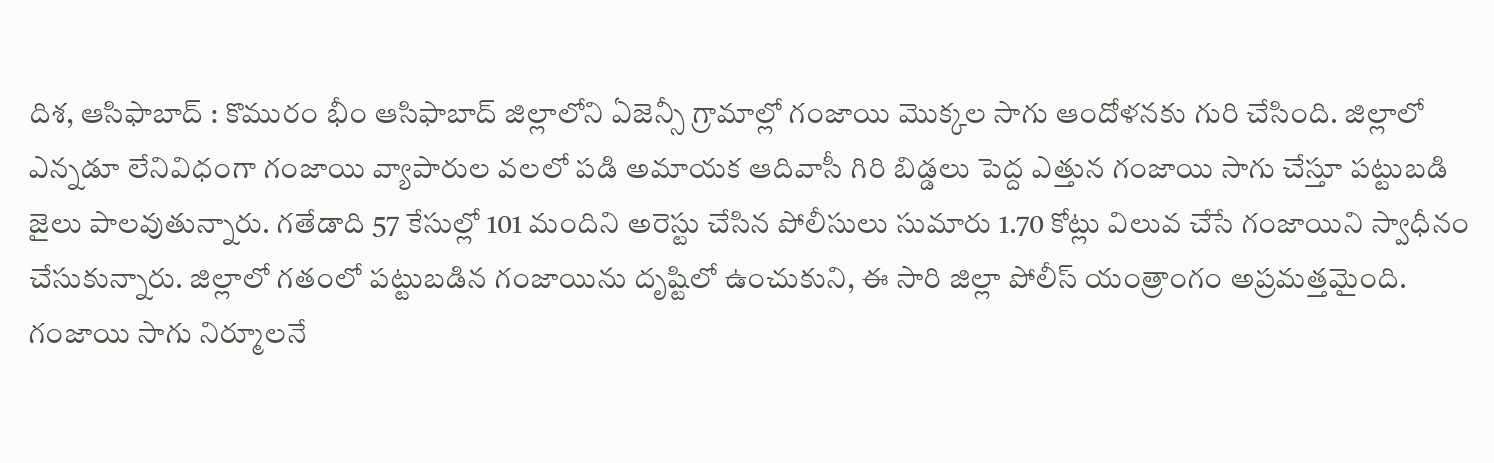దిశ, ఆసిఫాబాద్ : కొమురం భీం ఆసిఫాబాద్ జిల్లాలోని ఏజెన్సీ గ్రామాల్లో గంజాయి మొక్కల సాగు ఆందోళనకు గురి చేసింది. జిల్లాలో ఎన్నడూ లేనివిధంగా గంజాయి వ్యాపారుల వలలో పడి అమాయక ఆదివాసీ గిరి బిడ్డలు పెద్ద ఎత్తున గంజాయి సాగు చేస్తూ పట్టుబడి జైలు పాలవుతున్నారు. గతేడాది 57 కేసుల్లో 101 మందిని అరెస్టు చేసిన పోలీసులు సుమారు 1.70 కోట్లు విలువ చేసే గంజాయిని స్వాధీనం చేసుకున్నారు. జిల్లాలో గతంలో పట్టుబడిన గంజాయిను దృష్టిలో ఉంచుకుని, ఈ సారి జిల్లా పోలీస్ యంత్రాంగం అప్రమత్తమైంది. గంజాయి సాగు నిర్మూలనే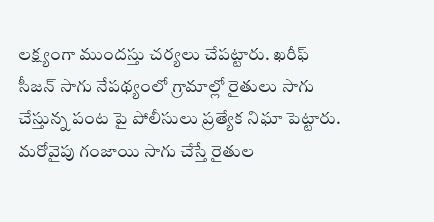లక్ష్యంగా ముందస్తు చర్యలు చేపట్టారు. ఖరీఫ్ సీజన్ సాగు నేపథ్యంలో గ్రామాల్లో రైతులు సాగు చేస్తున్న పంట పై పోలీసులు ప్రత్యేక నిఘా పెట్టారు. మరోవైపు గంజాయి సాగు చేస్తే రైతుల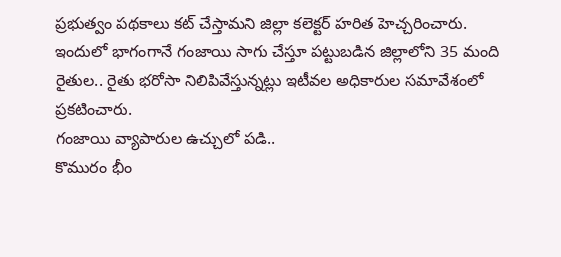ప్రభుత్వం పథకాలు కట్ చేస్తామని జిల్లా కలెక్టర్ హరిత హెచ్చరించారు. ఇందులో భాగంగానే గంజాయి సాగు చేస్తూ పట్టుబడిన జిల్లాలోని 35 మంది రైతుల.. రైతు భరోసా నిలిపివేస్తున్నట్లు ఇటీవల అధికారుల సమావేశంలో ప్రకటించారు.
గంజాయి వ్యాపారుల ఉచ్చులో పడి..
కొమురం భీం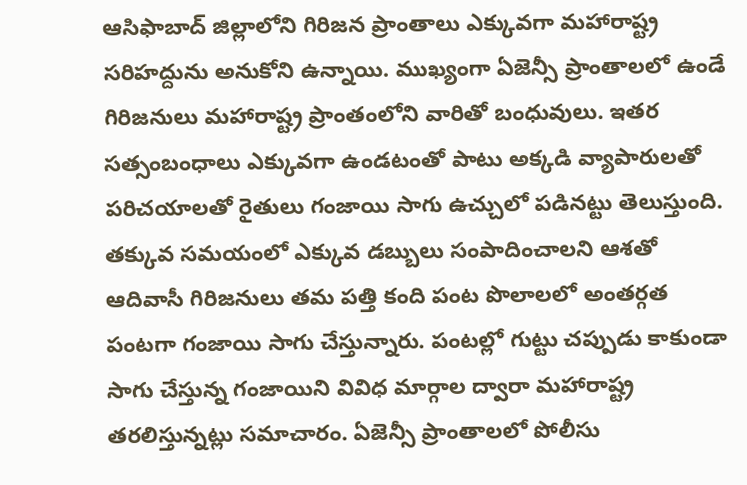ఆసిఫాబాద్ జిల్లాలోని గిరిజన ప్రాంతాలు ఎక్కువగా మహారాష్ట్ర సరిహద్దును అనుకోని ఉన్నాయి. ముఖ్యంగా ఏజెన్సీ ప్రాంతాలలో ఉండే గిరిజనులు మహారాష్ట్ర ప్రాంతంలోని వారితో బంధువులు. ఇతర సత్సంబంధాలు ఎక్కువగా ఉండటంతో పాటు అక్కడి వ్యాపారులతో పరిచయాలతో రైతులు గంజాయి సాగు ఉచ్చులో పడినట్టు తెలుస్తుంది. తక్కువ సమయంలో ఎక్కువ డబ్బులు సంపాదించాలని ఆశతో ఆదివాసీ గిరిజనులు తమ పత్తి కంది పంట పొలాలలో అంతర్గత పంటగా గంజాయి సాగు చేస్తున్నారు. పంటల్లో గుట్టు చప్పుడు కాకుండా సాగు చేస్తున్న గంజాయిని వివిధ మార్గాల ద్వారా మహారాష్ట్ర తరలిస్తున్నట్లు సమాచారం. ఏజెన్సీ ప్రాంతాలలో పోలీసు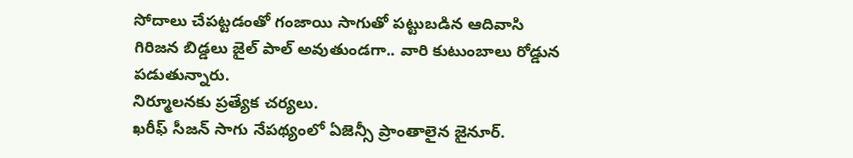సోదాలు చేపట్టడంతో గంజాయి సాగుతో పట్టుబడిన ఆదివాసి గిరిజన బిడ్డలు జైల్ పాల్ అవుతుండగా.. వారి కుటుంబాలు రోడ్డున పడుతున్నారు.
నిర్మూలనకు ప్రత్యేక చర్యలు.
ఖరీఫ్ సీజన్ సాగు నేపథ్యంలో ఏజెన్సీ ప్రాంతాలైన జైనూర్.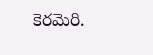కెరమెరి.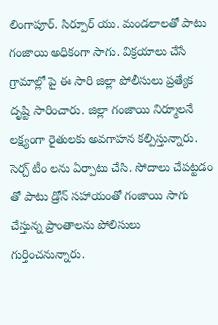లింగాపూర్. సిర్పూర్ యు. మండలాలతో పాటు గంజాయి అధికంగా సాగు. విక్రయాలు చేసే గ్రామాల్లో పై ఈ సారి జిల్లా పోలీసులు ప్రత్యేక దృష్టి సారించారు. జిల్లా గంజాయి నిర్మూలనే లక్ష్యంగా రైతులకు అవగాహన కల్పిస్తున్నారు. సెర్చ్ టీం లను ఏర్పాటు చేసి. సోదాలు చేపట్టడం తో పాటు డ్రోన్ సహాయంతో గంజాయి సాగు చేస్తున్న ప్రాంతాలను పోలిసులు గుర్తించనున్నారు.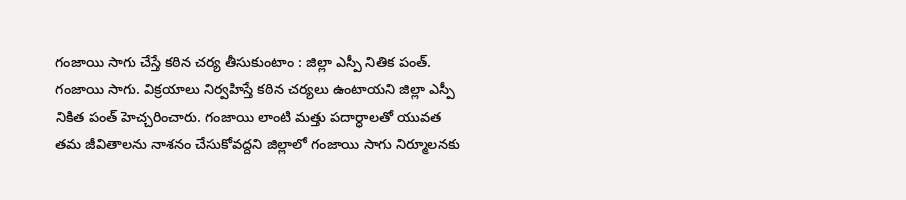గంజాయి సాగు చేస్తే కఠిన చర్య తీసుకుంటాం : జిల్లా ఎస్పీ నితిక పంత్.
గంజాయి సాగు. విక్రయాలు నిర్వహిస్తే కఠిన చర్యలు ఉంటాయని జిల్లా ఎస్పీ నికిత పంత్ హెచ్చరించారు. గంజాయి లాంటి మత్తు పదార్ధాలతో యువత తమ జీవితాలను నాశనం చేసుకోవద్దని జిల్లాలో గంజాయి సాగు నిర్మూలనకు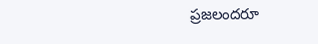ప్రజలందరూ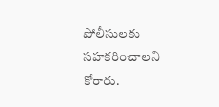పోలీసులకు సహకరించాలని కోరారు.